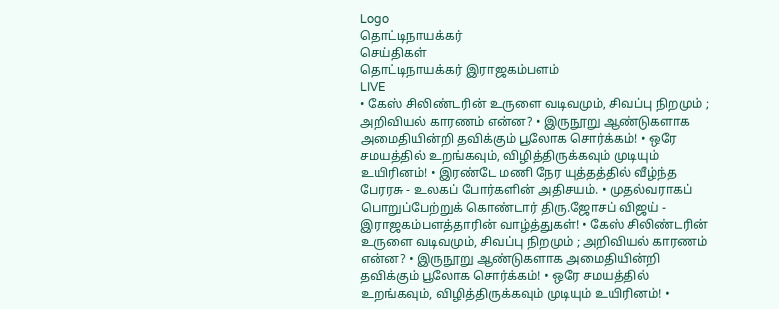Logo
தொட்டிநாயக்கர்
செய்திகள்
தொட்டிநாயக்கர் இராஜகம்பளம்
LIVE
• கேஸ் சிலிண்டரின் உருளை வடிவமும், சிவப்பு நிறமும் ; அறிவியல் காரணம் என்ன? • இருநூறு ஆண்டுகளாக அமைதியின்றி தவிக்கும் பூலோக சொர்க்கம்! • ஒரே சமயத்தில் உறங்கவும், விழித்திருக்கவும் முடியும் உயிரினம்! • இரண்டே மணி நேர யுத்தத்தில் வீழ்ந்த பேரரசு - உலகப் போர்களின் அதிசயம். • முதல்வராகப் பொறுப்பேற்றுக் கொண்டார் திரு.ஜோசப் விஜய் - இராஜகம்பளத்தாரின் வாழ்த்துகள்! • கேஸ் சிலிண்டரின் உருளை வடிவமும், சிவப்பு நிறமும் ; அறிவியல் காரணம் என்ன? • இருநூறு ஆண்டுகளாக அமைதியின்றி தவிக்கும் பூலோக சொர்க்கம்! • ஒரே சமயத்தில் உறங்கவும், விழித்திருக்கவும் முடியும் உயிரினம்! •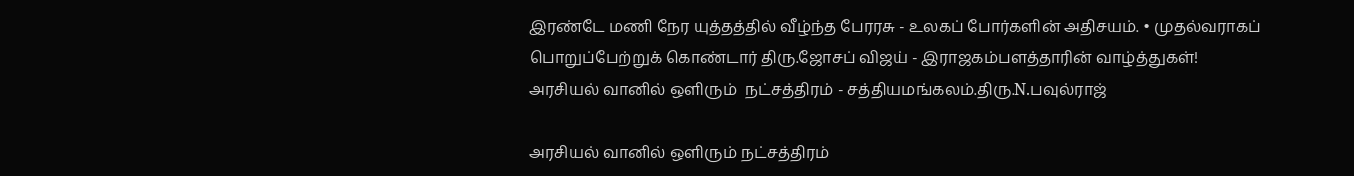இரண்டே மணி நேர யுத்தத்தில் வீழ்ந்த பேரரசு - உலகப் போர்களின் அதிசயம். • முதல்வராகப் பொறுப்பேற்றுக் கொண்டார் திரு.ஜோசப் விஜய் - இராஜகம்பளத்தாரின் வாழ்த்துகள்!
அரசியல் வானில் ஒளிரும்  நட்சத்திரம் - சத்தியமங்கலம்.திரு.N.பவுல்ராஜ்

அரசியல் வானில் ஒளிரும் நட்சத்திரம்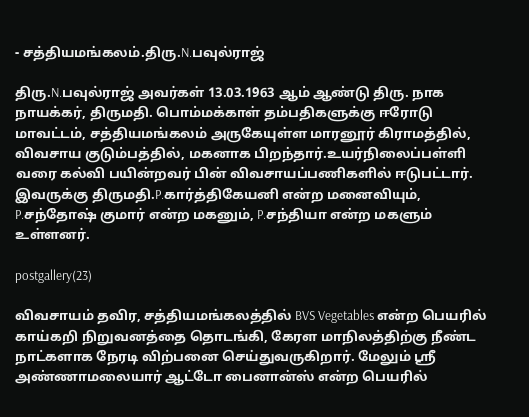- சத்தியமங்கலம்.திரு.N.பவுல்ராஜ்

திரு.N.பவுல்ராஜ் அவர்கள் 13.03.1963 ஆம் ஆண்டு திரு. நாக நாயக்கர், திருமதி. பொம்மக்காள் தம்பதிகளுக்கு ஈரோடு மாவட்டம், சத்தியமங்கலம் அருகேயுள்ள மாரனூர் கிராமத்தில், விவசாய குடும்பத்தில், மகனாக பிறந்தார்.உயர்நிலைப்பள்ளி வரை கல்வி பயின்றவர் பின் விவசாயப்பணிகளில் ஈடுபட்டார். இவருக்கு திருமதி.P.கார்த்திகேயனி என்ற மனைவியும், P.சந்தோஷ் குமார் என்ற மகனும், P.சந்தியா என்ற மகளும் உள்ளனர்.

postgallery(23)

விவசாயம் தவிர, சத்தியமங்கலத்தில் BVS Vegetables என்ற பெயரில் காய்கறி நிறுவனத்தை தொடங்கி, கேரள மாநிலத்திற்கு நீண்ட நாட்களாக நேரடி விற்பனை செய்துவருகிறார். மேலும் ஸ்ரீ அண்ணாமலையார் ஆட்டோ பைனான்ஸ் என்ற பெயரில்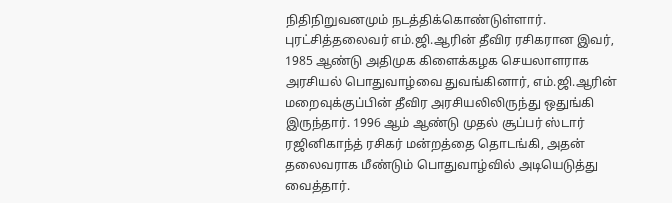நிதிநிறுவனமும் நடத்திக்கொண்டுள்ளார். புரட்சித்தலைவர் எம்.ஜி.ஆரின் தீவிர ரசிகரான இவர், 1985 ஆண்டு அதிமுக கிளைக்கழக செயலாளராக அரசியல் பொதுவாழ்வை துவங்கினார், எம்.ஜி.ஆரின் மறைவுக்குப்பின் தீவிர அரசியலிலிருந்து ஒதுங்கி இருந்தார். 1996 ஆம் ஆண்டு முதல் சூப்பர் ஸ்டார் ரஜினிகாந்த் ரசிகர் மன்றத்தை தொடங்கி, அதன் தலைவராக மீண்டும் பொதுவாழ்வில் அடியெடுத்து வைத்தார்.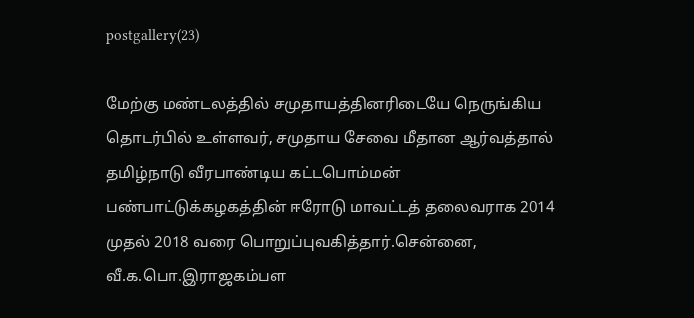postgallery(23)

மேற்கு மண்டலத்தில் சமுதாயத்தினரிடையே நெருங்கிய தொடர்பில் உள்ளவர், சமுதாய சேவை மீதான ஆர்வத்தால் தமிழ்நாடு வீரபாண்டிய கட்டபொம்மன் பண்பாட்டுக்கழகத்தின் ஈரோடு மாவட்டத் தலைவராக 2014 முதல் 2018 வரை பொறுப்புவகித்தார்.சென்னை, வீ.க.பொ.இராஜகம்பள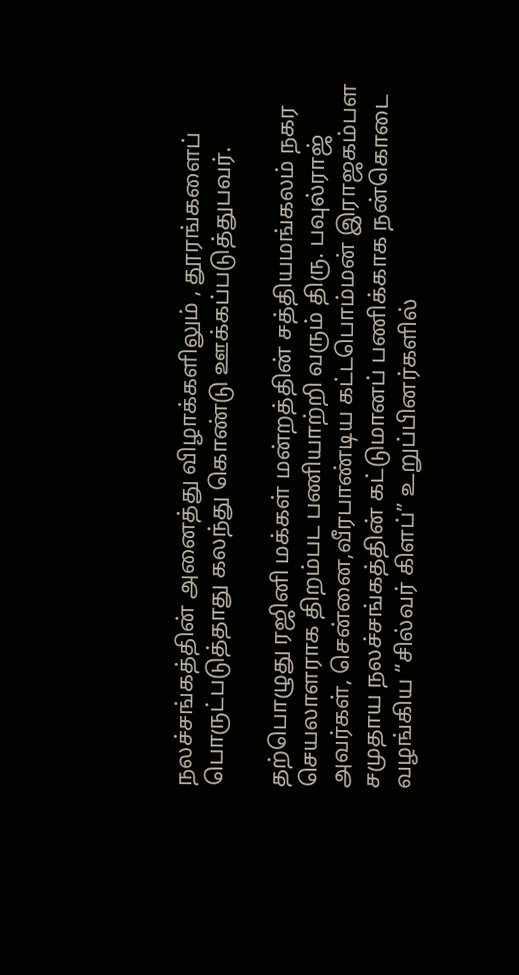நலச்சங்கத்தின் அனைத்து விழாக்களிலும் , தூரங்களைப் பொருட்படுத்தாது கலந்து கொண்டு ஊக்கப்படுத்துபவர்.

தற்பொழுது ரஜினி மக்கள் மன்றத்தின் சத்தியமங்கலம் நகர செயலாளராக திறம்பட பணியாற்றி வரும் திரு. பவுல்ராஜ் அவர்கள், சென்னை,வீரபாண்டிய கட்டபொம்மன் இராஜகம்பள சமுதாய நலச்சங்கத்தின் கட்டுமானப் பணிக்காக நன்கொடை வழங்கிய “சில்வர் கிளப்” உறுப்பினர்களில்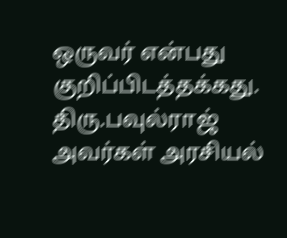ஒருவர் என்பது குறிப்பிடத்தக்கது. திரு.பவுல்ராஜ் அவர்கள் அரசியல்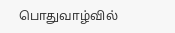பொதுவாழ்வில்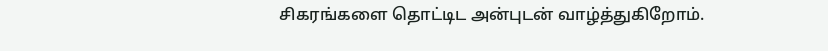சிகரங்களை தொட்டிட அன்புடன் வாழ்த்துகிறோம்.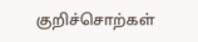குறிச்சொற்கள்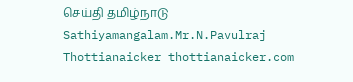செய்தி தமிழ்நாடு Sathiyamangalam.Mr.N.Pavulraj Thottianaicker thottianaicker.com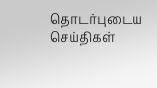தொடர்புடைய செய்திகள்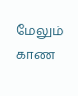மேலும் காண